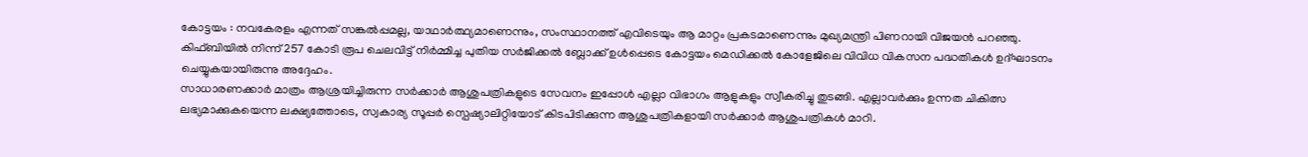കോട്ടയം : നവകേരളം എന്നത് സങ്കൽപ്പമല്ല, യാഥാർത്ഥ്യമാണെന്നും, സംസ്ഥാനത്ത് എവിടെയും ആ മാറ്റം പ്രകടമാണെന്നും മുഖ്യമന്ത്രി പിണറായി വിജയൻ പറഞ്ഞു. കിഫ്ബിയിൽ നിന്ന് 257 കോടി രൂപ ചെലവിട്ട് നിർമ്മിച്ച പുതിയ സർജിക്കൽ ബ്ലോക്ക് ഉൾപ്പെടെ കോട്ടയം മെഡിക്കൽ കോളേജിലെ വിവിധ വികസന പദ്ധതികൾ ഉദ്ഘാടനം ചെയ്യുകയായിരുന്നു അദ്ദേഹം.
സാധാരണക്കാർ മാത്രം ആശ്രയിച്ചിരുന്ന സർക്കാർ ആശുപത്രികളുടെ സേവനം ഇപ്പോൾ എല്ലാ വിഭാഗം ആളുകളും സ്വീകരിച്ചു തുടങ്ങി. എല്ലാവർക്കും ഉന്നത ചികിത്സ ലഭ്യമാക്കുകയെന്ന ലക്ഷ്യത്തോടെ, സ്വകാര്യ സൂപ്പർ സ്പെഷ്യാലിറ്റിയോട് കിടപിടിക്കുന്ന ആശുപത്രികളായി സർക്കാർ ആശുപത്രികൾ മാറി.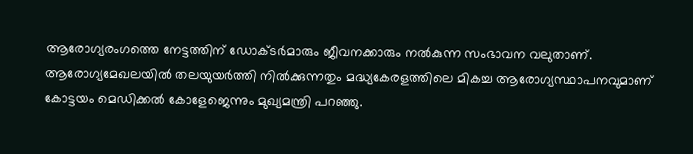ആരോഗ്യരംഗത്തെ നേട്ടത്തിന് ഡോക്ടർമാരും ജീവനക്കാരും നൽകുന്ന സംഭാവന വലുതാണ്. ആരോഗ്യമേഖലയിൽ തലയുയർത്തി നിൽക്കുന്നതും മദ്ധ്യകേരളത്തിലെ മികച്ച ആരോഗ്യസ്ഥാപനവുമാണ് കോട്ടയം മെഡിക്കൽ കോളേജെന്നും മുഖ്യമന്ത്രി പറഞ്ഞു.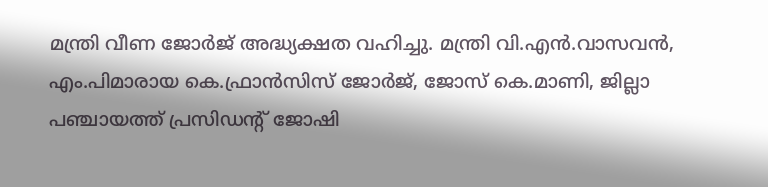മന്ത്രി വീണ ജോർജ് അദ്ധ്യക്ഷത വഹിച്ചു. മന്ത്രി വി.എൻ.വാസവൻ, എം.പിമാരായ കെ.ഫ്രാൻസിസ് ജോർജ്, ജോസ് കെ.മാണി, ജില്ലാ പഞ്ചായത്ത് പ്രസിഡന്റ് ജോഷി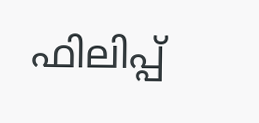ഫിലിപ്പ്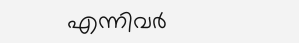എന്നിവർ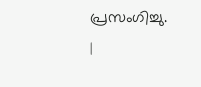പ്രസംഗിച്ചു.
|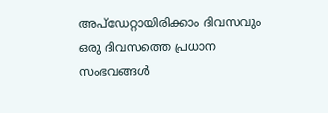അപ്ഡേറ്റായിരിക്കാം ദിവസവും
ഒരു ദിവസത്തെ പ്രധാന സംഭവങ്ങൾ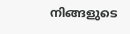നിങ്ങളുടെ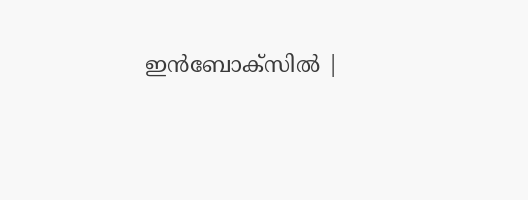ഇൻബോക്സിൽ |